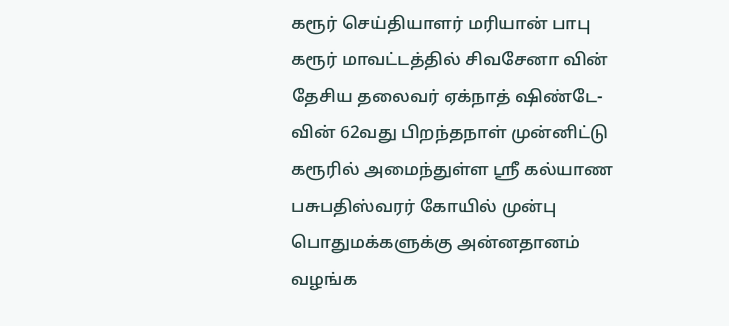கரூர் செய்தியாளர் மரியான் பாபு
கரூர் மாவட்டத்தில் சிவசேனா வின் தேசிய தலைவர் ஏக்நாத் ஷிண்டே-வின் 62வது பிறந்தநாள் முன்னிட்டு கரூரில் அமைந்துள்ள ஸ்ரீ கல்யாண பசுபதிஸ்வரர் கோயில் முன்பு பொதுமக்களுக்கு அன்னதானம் வழங்க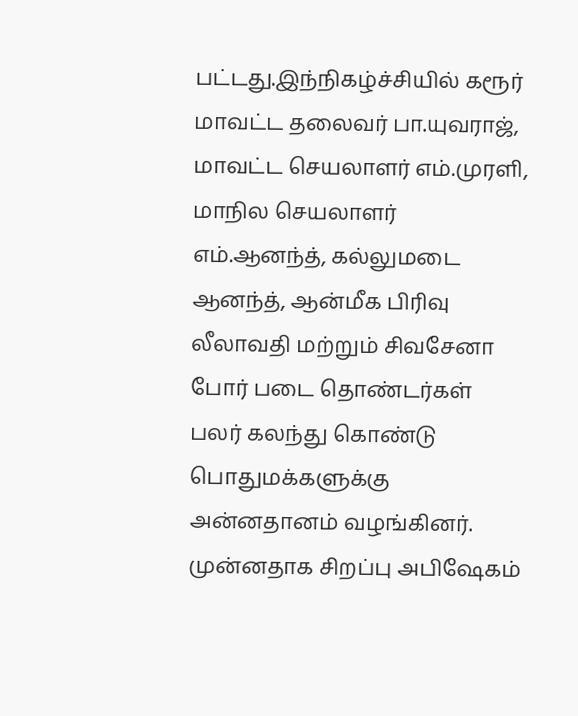பட்டது.இந்நிகழ்ச்சியில் கரூர் மாவட்ட தலைவர் பா.யுவராஜ், மாவட்ட செயலாளர் எம்.முரளி, மாநில செயலாளர் எம்.ஆனந்த், கல்லுமடை ஆனந்த், ஆன்மீக பிரிவு லீலாவதி மற்றும் சிவசேனா போர் படை தொண்டர்கள் பலர் கலந்து கொண்டு பொதுமக்களுக்கு அன்னதானம் வழங்கினர். முன்னதாக சிறப்பு அபிஷேகம்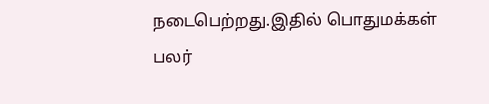நடைபெற்றது.இதில் பொதுமக்கள் பலர்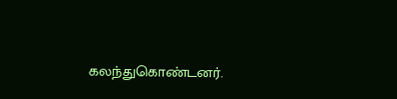கலந்துகொண்டனர்.